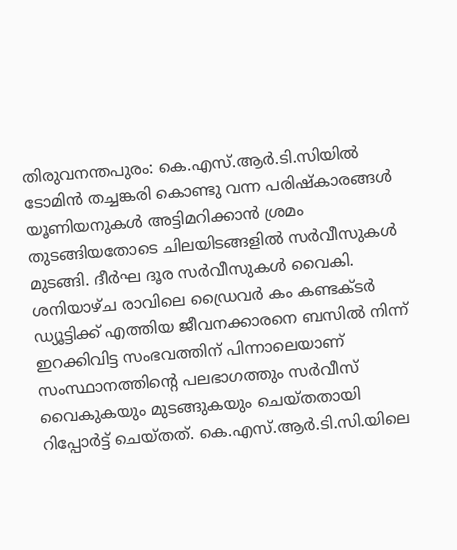തിരുവനന്തപുരം: കെ.എസ്.ആർ.ടി.സിയിൽ ടോമിൻ തച്ചങ്കരി കൊണ്ടു വന്ന പരിഷ്കാരങ്ങൾ യൂണിയനുകൾ അട്ടിമറിക്കാൻ ശ്രമം തുടങ്ങിയതോടെ ചിലയിടങ്ങളിൽ സർവീസുകൾ മുടങ്ങി. ദീർഘ ദൂര സർവീസുകൾ വൈകി. ശനിയാഴ്ച രാവിലെ ഡ്രൈവർ കം കണ്ടക്ടർ ഡ്യൂട്ടിക്ക് എത്തിയ ജീവനക്കാരനെ ബസിൽ നിന്ന് ഇറക്കിവിട്ട സംഭവത്തിന് പിന്നാലെയാണ് സംസ്ഥാനത്തിന്റെ പലഭാഗത്തും സർവീസ് വൈകുകയും മുടങ്ങുകയും ചെയ്തതായി റിപ്പോർട്ട് ചെയ്തത്. കെ.എസ്.ആർ.ടി.സി.യിലെ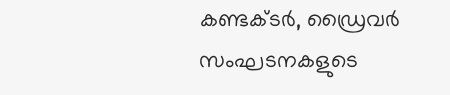കണ്ടക്ടർ, ഡ്രൈവർ സംഘടനകളുടെ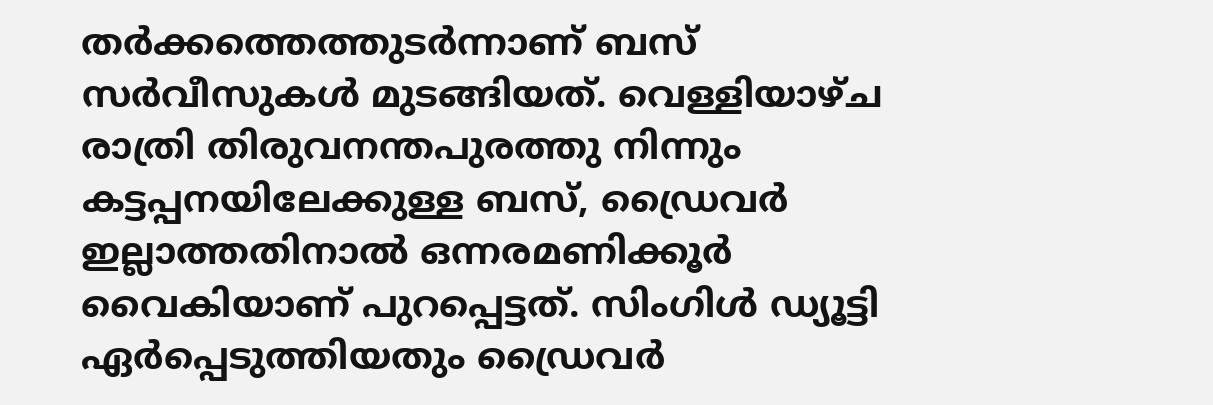തർക്കത്തെത്തുടർന്നാണ് ബസ് സർവീസുകൾ മുടങ്ങിയത്. വെള്ളിയാഴ്ച രാത്രി തിരുവനന്തപുരത്തു നിന്നും കട്ടപ്പനയിലേക്കുള്ള ബസ്, ഡ്രൈവർ ഇല്ലാത്തതിനാൽ ഒന്നരമണിക്കൂർ വൈകിയാണ് പുറപ്പെട്ടത്. സിംഗിൾ ഡ്യൂട്ടി ഏർപ്പെടുത്തിയതും ഡ്രൈവർ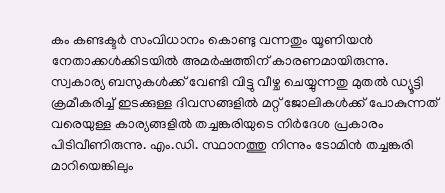കം കണ്ടക്ടർ സംവിധാനം കൊണ്ടു വന്നതും യൂണിയൻ നേതാക്കൾക്കിടയിൽ അമർഷത്തിന് കാരണമായിരുന്നു. സ്വകാര്യ ബസുകൾക്ക് വേണ്ടി വിട്ടു വീഴ്ച ചെയ്യുന്നതു മുതൽ ഡ്യൂട്ടി ക്രമീകരിച്ച് ഇടക്കുള്ള ദിവസങ്ങളിൽ മറ്റ് ജോലികൾക്ക് പോകുന്നത് വരെയുള്ള കാര്യങ്ങളിൽ തച്ചങ്കരിയുടെ നിർദേശ പ്രകാരം പിടിവീണിരുന്നു. എം.ഡി. സ്ഥാനത്തു നിന്നും ടോമിൻ തച്ചങ്കരി മാറിയെങ്കിലും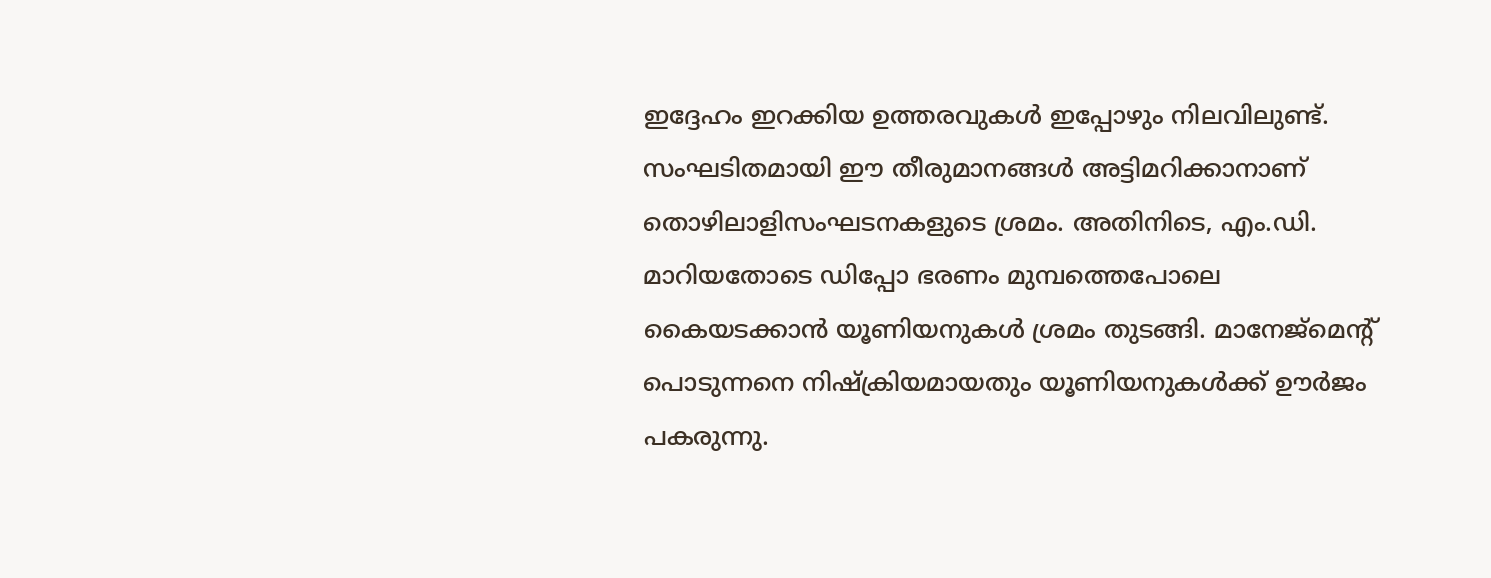ഇദ്ദേഹം ഇറക്കിയ ഉത്തരവുകൾ ഇപ്പോഴും നിലവിലുണ്ട്. സംഘടിതമായി ഈ തീരുമാനങ്ങൾ അട്ടിമറിക്കാനാണ് തൊഴിലാളിസംഘടനകളുടെ ശ്രമം. അതിനിടെ, എം.ഡി. മാറിയതോടെ ഡിപ്പോ ഭരണം മുമ്പത്തെപോലെ കൈയടക്കാൻ യൂണിയനുകൾ ശ്രമം തുടങ്ങി. മാനേജ്മെന്റ് പൊടുന്നനെ നിഷ്ക്രിയമായതും യൂണിയനുകൾക്ക് ഊർജം പകരുന്നു.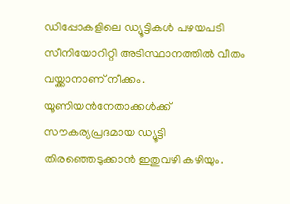ഡിപ്പോകളിലെ ഡ്യൂട്ടികൾ പഴയപടി സീനിയോറിറ്റി അടിസ്ഥാനത്തിൽ വീതം വയ്ക്കാനാണ് നീക്കം. യൂണിയൻനേതാക്കൾക്ക് സൗകര്യപ്രദമായ ഡ്യൂട്ടി തിരഞ്ഞെടുക്കാൻ ഇതുവഴി കഴിയും.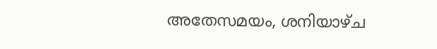അതേസമയം, ശനിയാഴ്ച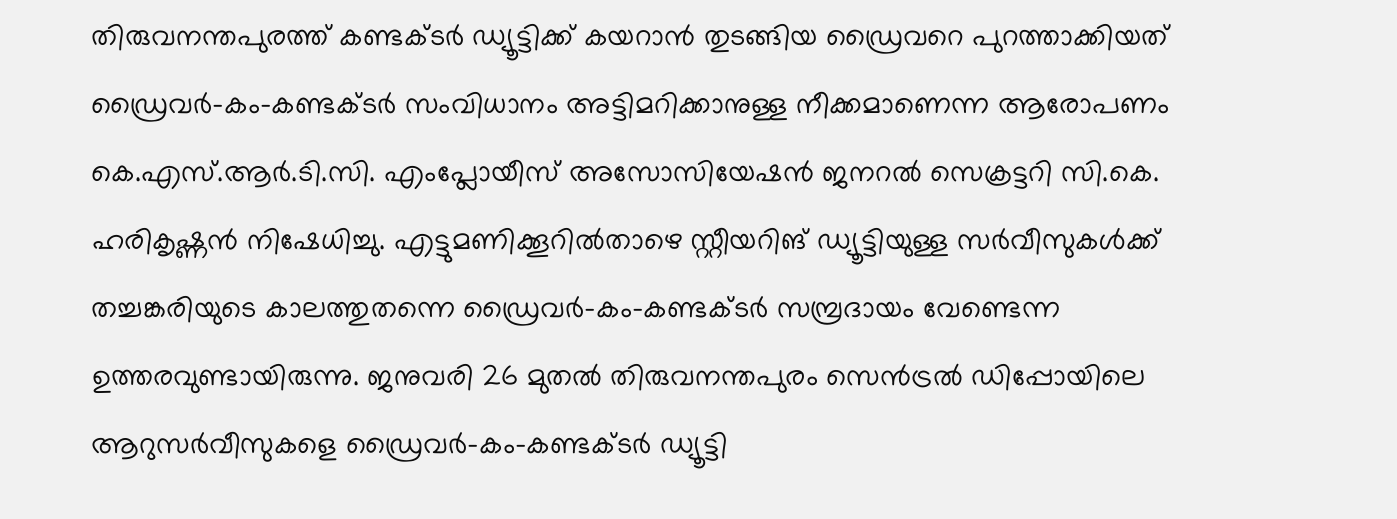തിരുവനന്തപുരത്ത് കണ്ടക്ടർ ഡ്യൂട്ടിക്ക് കയറാൻ തുടങ്ങിയ ഡ്രൈവറെ പുറത്താക്കിയത് ഡ്രൈവർ-കം-കണ്ടക്ടർ സംവിധാനം അട്ടിമറിക്കാനുള്ള നീക്കമാണെന്ന ആരോപണം കെ.എസ്.ആർ.ടി.സി. എംപ്ലോയീസ് അസോസിയേഷൻ ജനറൽ സെക്രട്ടറി സി.കെ. ഹരികൃഷ്ണൻ നിഷേധിച്ചു. എട്ടുമണിക്കൂറിൽതാഴെ സ്റ്റീയറിങ് ഡ്യൂട്ടിയുള്ള സർവീസുകൾക്ക് തച്ചങ്കരിയുടെ കാലത്തുതന്നെ ഡ്രൈവർ-കം-കണ്ടക്ടർ സമ്പ്രദായം വേണ്ടെന്ന ഉത്തരവുണ്ടായിരുന്നു. ജനുവരി 26 മുതൽ തിരുവനന്തപുരം സെൻട്രൽ ഡിപ്പോയിലെ ആറുസർവീസുകളെ ഡ്രൈവർ-കം-കണ്ടക്ടർ ഡ്യൂട്ടി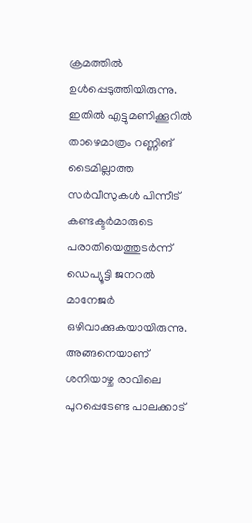ക്രമത്തിൽ ഉൾപ്പെടുത്തിയിരുന്നു. ഇതിൽ എട്ടുമണിക്കൂറിൽ താഴെമാത്രം റണ്ണിങ് ടൈമില്ലാത്ത സർവീസുകൾ പിന്നീട് കണ്ടക്ടർമാരുടെ പരാതിയെത്തുടർന്ന് ഡെപ്യൂട്ടി ജനറൽ മാനേജർ ഒഴിവാക്കുകയായിരുന്നു. അങ്ങനെയാണ് ശനിയാഴ്ച രാവിലെ പുറപ്പെടേണ്ട പാലക്കാട്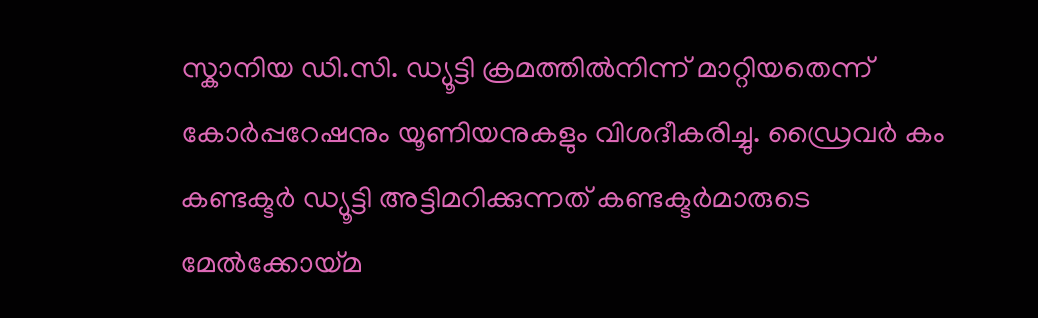സ്കാനിയ ഡി.സി. ഡ്യൂട്ടി ക്രമത്തിൽനിന്ന് മാറ്റിയതെന്ന് കോർപ്പറേഷനും യൂണിയനുകളും വിശദീകരിച്ചു. ഡ്രൈവർ കം കണ്ടക്ടർ ഡ്യൂട്ടി അട്ടിമറിക്കുന്നത് കണ്ടക്ടർമാരുടെ മേൽക്കോയ്മ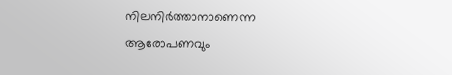നിലനിർത്താനാണെന്ന ആരോപണവും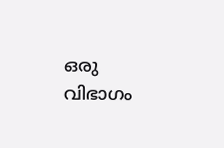ഒരു വിഭാഗം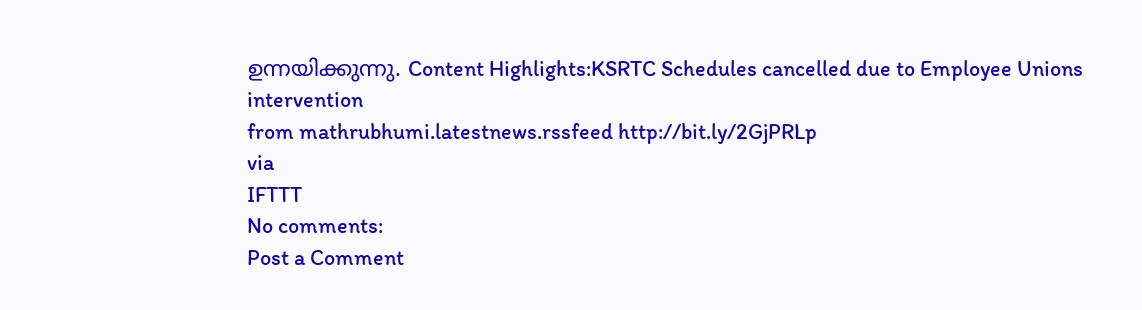ഉന്നയിക്കുന്നു. Content Highlights:KSRTC Schedules cancelled due to Employee Unions intervention
from mathrubhumi.latestnews.rssfeed http://bit.ly/2GjPRLp
via
IFTTT
No comments:
Post a Comment